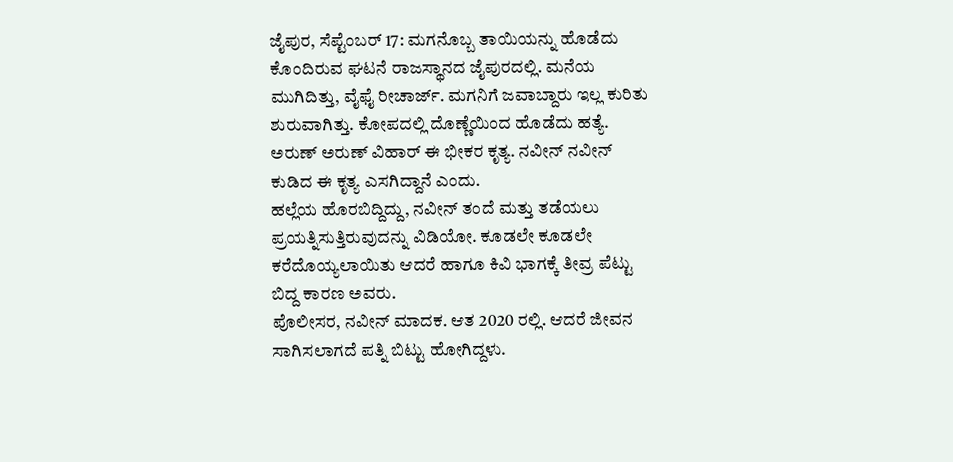ಜೈಪುರ, ಸೆಪ್ಟೆಂಬರ್ 17: ಮಗನೊಬ್ಬ ತಾಯಿಯನ್ನು ಹೊಡೆದು ಕೊಂದಿರುವ ಘಟನೆ ರಾಜಸ್ಥಾನದ ಜೈಪುರದಲ್ಲಿ. ಮನೆಯ ಮುಗಿದಿತ್ತು, ವೈಫೈ ರೀಚಾರ್ಜ್. ಮಗನಿಗೆ ಜವಾಬ್ದಾರು ಇಲ್ಲ ಕುರಿತು ಶುರುವಾಗಿತ್ತು. ಕೋಪದಲ್ಲಿ ದೊಣ್ಣೆಯಿಂದ ಹೊಡೆದು ಹತ್ಯೆ. ಅರುಣ್ ಅರುಣ್ ವಿಹಾರ್ ಈ ಭೀಕರ ಕೃತ್ಯ. ನವೀನ್ ನವೀನ್ ಕುಡಿದ ಈ ಕೃತ್ಯ ಎಸಗಿದ್ದಾನೆ ಎಂದು.
ಹಲ್ಲೆಯ ಹೊರಬಿದ್ದಿದ್ದು, ನವೀನ್ ತಂದೆ ಮತ್ತು ತಡೆಯಲು ಪ್ರಯತ್ನಿಸುತ್ತಿರುವುದನ್ನು ವಿಡಿಯೋ. ಕೂಡಲೇ ಕೂಡಲೇ ಕರೆದೊಯ್ಯಲಾಯಿತು ಆದರೆ ಹಾಗೂ ಕಿವಿ ಭಾಗಕ್ಕೆ ತೀವ್ರ ಪೆಟ್ಟು ಬಿದ್ದ ಕಾರಣ ಅವರು.
ಪೊಲೀಸರ, ನವೀನ್ ಮಾದಕ. ಆತ 2020 ರಲ್ಲಿ. ಆದರೆ ಜೀವನ ಸಾಗಿಸಲಾಗದೆ ಪತ್ನಿ ಬಿಟ್ಟು ಹೋಗಿದ್ದಳು.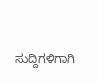ಸುದ್ದಿಗಳಿಗಾಗಿ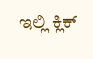ಇಲ್ಲಿ ಕ್ಲಿಕ್